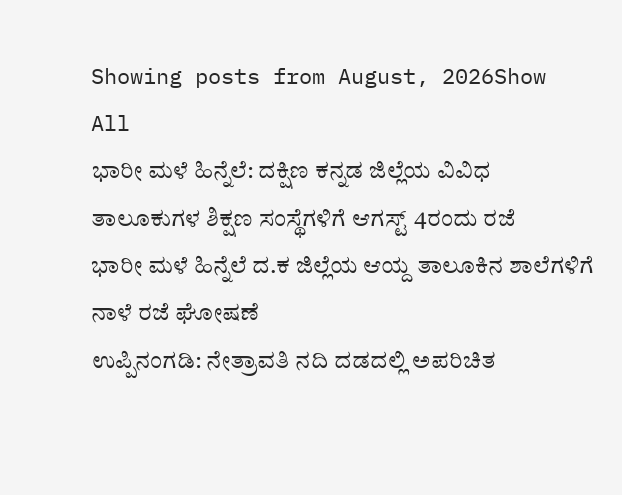Showing posts from August, 2026Show All
ಭಾರೀ ಮಳೆ ಹಿನ್ನೆಲೆ: ದಕ್ಷಿಣ ಕನ್ನಡ ಜಿಲ್ಲೆಯ ವಿವಿಧ ತಾಲೂಕುಗಳ ಶಿಕ್ಷಣ ಸಂಸ್ಥೆಗಳಿಗೆ ಆಗಸ್ಟ್‌ 4ರಂದು ರಜೆ
ಭಾರೀ ಮಳೆ ಹಿನ್ನೆಲೆ ದ.ಕ ಜಿಲ್ಲೆಯ ಆಯ್ದ ತಾಲೂಕಿನ ಶಾಲೆಗಳಿಗೆ  ನಾಳೆ ರಜೆ ಘೋಷಣೆ
ಉಪ್ಪಿನಂಗಡಿ: ನೇತ್ರಾವತಿ ನದಿ ದಡದಲ್ಲಿ ಅಪರಿಚಿತ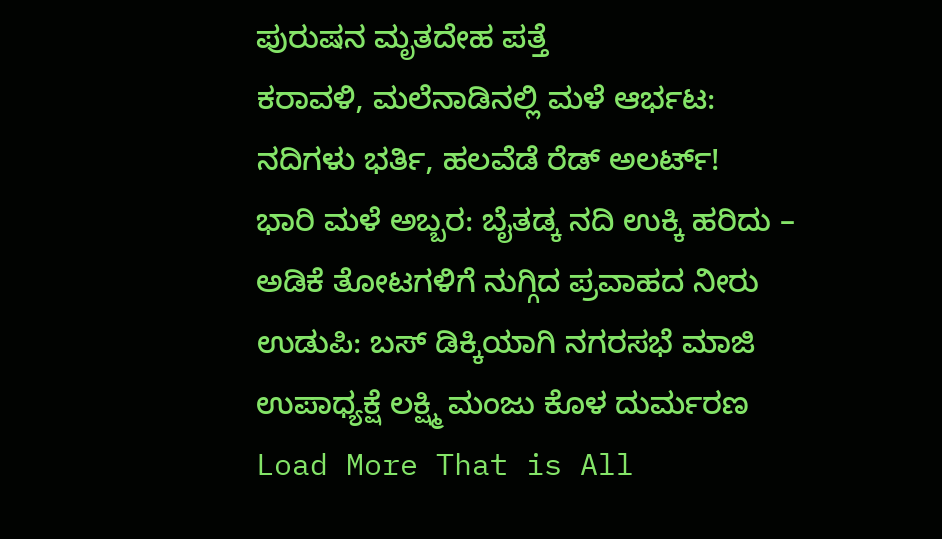ಪುರುಷನ ಮೃತದೇಹ ಪತ್ತೆ
ಕರಾವಳಿ, ಮಲೆನಾಡಿನಲ್ಲಿ ಮಳೆ ಆರ್ಭಟ: ನದಿಗಳು ಭರ್ತಿ, ಹಲವೆಡೆ ರೆಡ್ ಅಲರ್ಟ್!
ಭಾರಿ ಮಳೆ ಅಬ್ಬರ: ಬೈತಡ್ಕ ನದಿ ಉಕ್ಕಿ ಹರಿದು – ಅಡಿಕೆ ತೋಟಗಳಿಗೆ ನುಗ್ಗಿದ ಪ್ರವಾಹದ ನೀರು
ಉಡುಪಿ: ಬಸ್‌ ಡಿಕ್ಕಿಯಾಗಿ ನಗರಸಭೆ ಮಾಜಿ ಉಪಾಧ್ಯಕ್ಷೆ ಲಕ್ಷ್ಮಿ ಮಂಜು ಕೊಳ ದುರ್ಮರಣ
Load More That is All